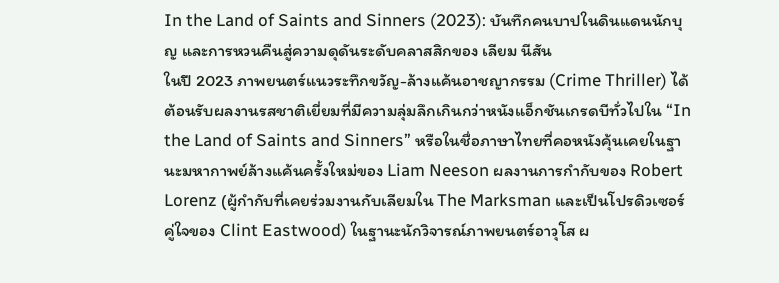In the Land of Saints and Sinners (2023): บันทึกคนบาปในดินแดนนักบุญ และการหวนคืนสู่ความดุดันระดับคลาสสิกของ เลียม นีสัน
ในปี 2023 ภาพยนตร์แนวระทึกขวัญ-ล้างแค้นอาชญากรรม (Crime Thriller) ได้ต้อนรับผลงานรสชาติเยี่ยมที่มีความลุ่มลึกเกินกว่าหนังแอ็กชันเกรดบีทั่วไปใน “In the Land of Saints and Sinners” หรือในชื่อภาษาไทยที่คอหนังคุ้นเคยในฐานะมหากาพย์ล้างแค้นครั้งใหม่ของ Liam Neeson ผลงานการกำกับของ Robert Lorenz (ผู้กำกับที่เคยร่วมงานกับเลียมใน The Marksman และเป็นโปรดิวเซอร์คู่ใจของ Clint Eastwood) ในฐานะนักวิจารณ์ภาพยนตร์อาวุโส ผ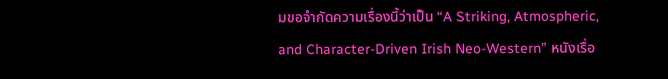มขอจำกัดความเรื่องนี้ว่าเป็น “A Striking, Atmospheric, and Character-Driven Irish Neo-Western” หนังเรื่อ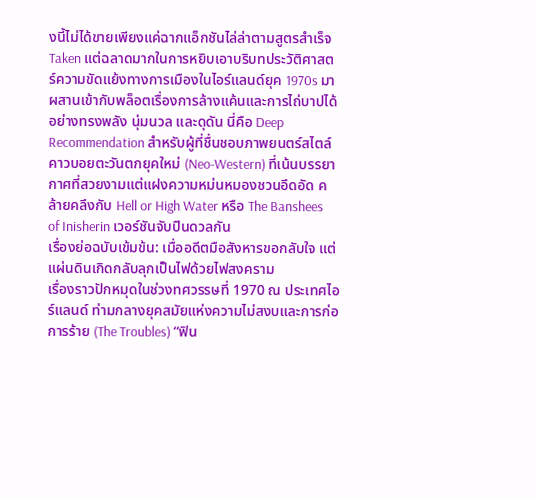งนี้ไม่ได้ขายเพียงแค่ฉากแอ็กชันไล่ล่าตามสูตรสำเร็จ Taken แต่ฉลาดมากในการหยิบเอาบริบทประวัติศาสตร์ความขัดแย้งทางการเมืองในไอร์แลนด์ยุค 1970s มาผสานเข้ากับพล็อตเรื่องการล้างแค้นและการไถ่บาปได้อย่างทรงพลัง นุ่มนวล และดุดัน นี่คือ Deep Recommendation สำหรับผู้ที่ชื่นชอบภาพยนตร์สไตล์คาวบอยตะวันตกยุคใหม่ (Neo-Western) ที่เน้นบรรยากาศที่สวยงามแต่แฝงความหม่นหมองชวนอึดอัด คล้ายคลึงกับ Hell or High Water หรือ The Banshees of Inisherin เวอร์ชันจับปืนดวลกัน
เรื่องย่อฉบับเข้มข้น: เมื่ออดีตมือสังหารขอกลับใจ แต่แผ่นดินเกิดกลับลุกเป็นไฟด้วยไฟสงคราม
เรื่องราวปักหมุดในช่วงทศวรรษที่ 1970 ณ ประเทศไอร์แลนด์ ท่ามกลางยุคสมัยแห่งความไม่สงบและการก่อการร้าย (The Troubles) “ฟิน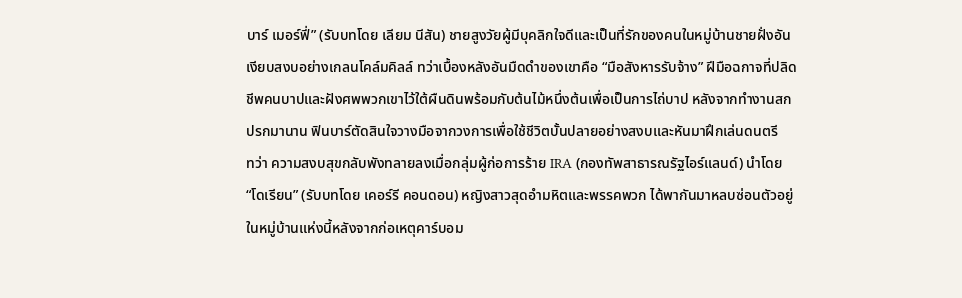บาร์ เมอร์ฟี่” (รับบทโดย เลียม นีสัน) ชายสูงวัยผู้มีบุคลิกใจดีและเป็นที่รักของคนในหมู่บ้านชายฝั่งอันเงียบสงบอย่างเกลนโคล์มคิลล์ ทว่าเบื้องหลังอันมืดดำของเขาคือ “มือสังหารรับจ้าง” ฝีมือฉกาจที่ปลิดชีพคนบาปและฝังศพพวกเขาไว้ใต้ผืนดินพร้อมกับต้นไม้หนึ่งต้นเพื่อเป็นการไถ่บาป หลังจากทำงานสกปรกมานาน ฟินบาร์ตัดสินใจวางมือจากวงการเพื่อใช้ชีวิตบั้นปลายอย่างสงบและหันมาฝึกเล่นดนตรี
ทว่า ความสงบสุขกลับพังทลายลงเมื่อกลุ่มผู้ก่อการร้าย IRA (กองทัพสาธารณรัฐไอร์แลนด์) นำโดย “โดเรียน” (รับบทโดย เคอร์รี คอนดอน) หญิงสาวสุดอำมหิตและพรรคพวก ได้พากันมาหลบซ่อนตัวอยู่ในหมู่บ้านแห่งนี้หลังจากก่อเหตุคาร์บอม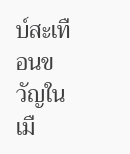บ์สะเทือนขวัญในเมื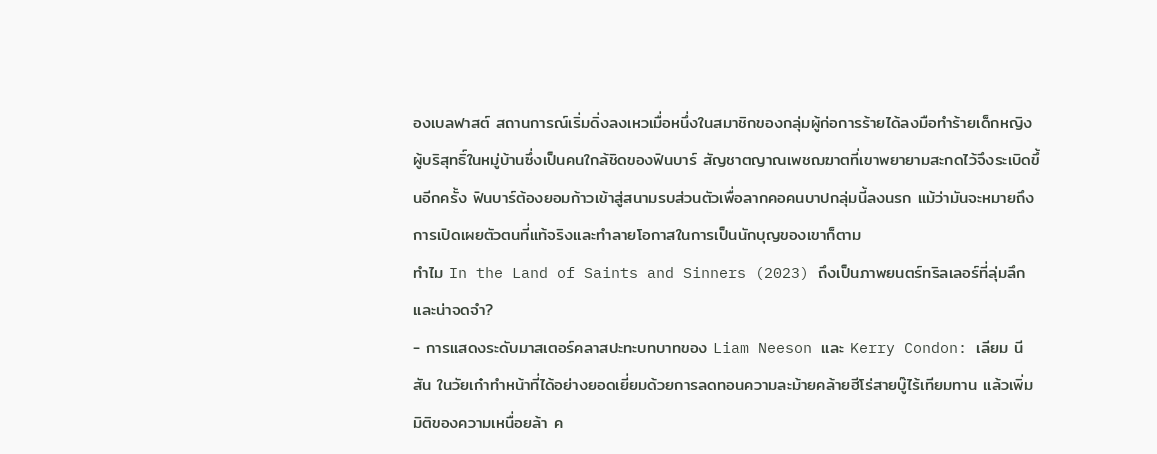องเบลฟาสต์ สถานการณ์เริ่มดิ่งลงเหวเมื่อหนึ่งในสมาชิกของกลุ่มผู้ก่อการร้ายได้ลงมือทำร้ายเด็กหญิงผู้บริสุทธิ์ในหมู่บ้านซึ่งเป็นคนใกล้ชิดของฟินบาร์ สัญชาตญาณเพชฌฆาตที่เขาพยายามสะกดไว้จึงระเบิดขึ้นอีกครั้ง ฟินบาร์ต้องยอมก้าวเข้าสู่สนามรบส่วนตัวเพื่อลากคอคนบาปกลุ่มนี้ลงนรก แม้ว่ามันจะหมายถึงการเปิดเผยตัวตนที่แท้จริงและทำลายโอกาสในการเป็นนักบุญของเขาก็ตาม
ทำไม In the Land of Saints and Sinners (2023) ถึงเป็นภาพยนตร์ทริลเลอร์ที่ลุ่มลึกและน่าจดจำ?
- การแสดงระดับมาสเตอร์คลาสปะทะบทบาทของ Liam Neeson และ Kerry Condon: เลียม นีสัน ในวัยเก๋าทำหน้าที่ได้อย่างยอดเยี่ยมด้วยการลดทอนความละม้ายคล้ายฮีโร่สายบู๊ไร้เทียมทาน แล้วเพิ่มมิติของความเหนื่อยล้า ค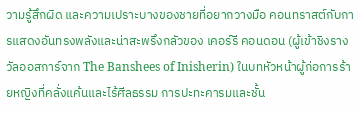วามรู้สึกผิด และความเปราะบางของชายที่อยากวางมือ คอนทราสต์กับการแสดงอันทรงพลังและน่าสะพรึงกลัวของ เคอร์รี คอนดอน (ผู้เข้าชิงรางวัลออสการ์จาก The Banshees of Inisherin) ในบทหัวหน้าผู้ก่อการร้ายหญิงที่คลั่งแค้นและไร้ศีลธรรม การปะทะคารมและชั้น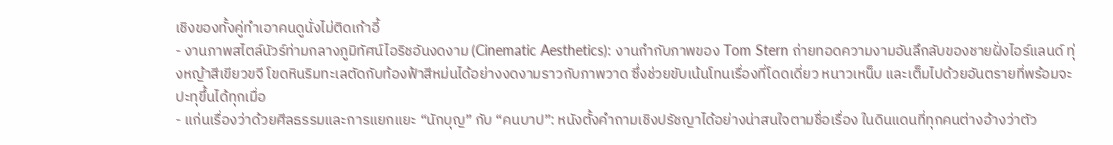เชิงของทั้งคู่ทำเอาคนดูนั่งไม่ติดเก้าอี้
- งานภาพสไตล์นัวร์ท่ามกลางภูมิทัศน์ไอริชอันงดงาม (Cinematic Aesthetics): งานกำกับภาพของ Tom Stern ถ่ายทอดความงามอันลึกลับของชายฝั่งไอร์แลนด์ ทุ่งหญ้าสีเขียวขจี โขดหินริมทะเลตัดกับท้องฟ้าสีหม่นได้อย่างงดงามราวกับภาพวาด ซึ่งช่วยขับเน้นโทนเรื่องที่โดดเดี่ยว หนาวเหน็บ และเต็มไปด้วยอันตรายที่พร้อมจะปะทุขึ้นได้ทุกเมื่อ
- แก่นเรื่องว่าด้วยศีลธรรมและการแยกแยะ “นักบุญ” กับ “คนบาป”: หนังตั้งคำถามเชิงปรัชญาได้อย่างน่าสนใจตามชื่อเรื่อง ในดินแดนที่ทุกคนต่างอ้างว่าตัว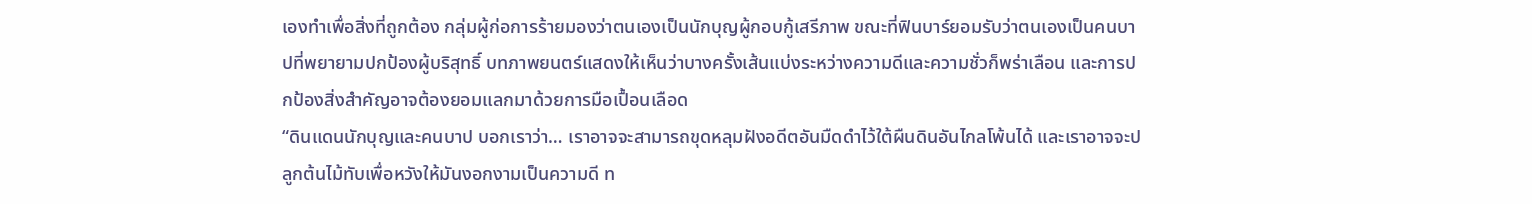เองทำเพื่อสิ่งที่ถูกต้อง กลุ่มผู้ก่อการร้ายมองว่าตนเองเป็นนักบุญผู้กอบกู้เสรีภาพ ขณะที่ฟินบาร์ยอมรับว่าตนเองเป็นคนบาปที่พยายามปกป้องผู้บริสุทธิ์ บทภาพยนตร์แสดงให้เห็นว่าบางครั้งเส้นแบ่งระหว่างความดีและความชั่วก็พร่าเลือน และการปกป้องสิ่งสำคัญอาจต้องยอมแลกมาด้วยการมือเปื้อนเลือด
“ดินแดนนักบุญและคนบาป บอกเราว่า… เราอาจจะสามารถขุดหลุมฝังอดีตอันมืดดำไว้ใต้ผืนดินอันไกลโพ้นได้ และเราอาจจะปลูกต้นไม้ทับเพื่อหวังให้มันงอกงามเป็นความดี ท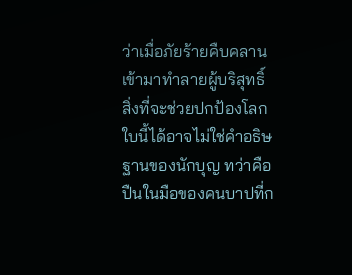ว่าเมื่อภัยร้ายคืบคลานเข้ามาทำลายผู้บริสุทธิ์ สิ่งที่จะช่วยปกป้องโลกใบนี้ได้อาจไม่ใช่คำอธิษฐานของนักบุญ ทว่าคือปืนในมือของคนบาปที่ก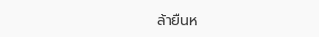ล้ายืนห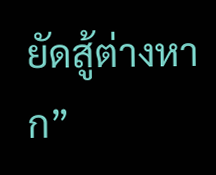ยัดสู้ต่างหาก”